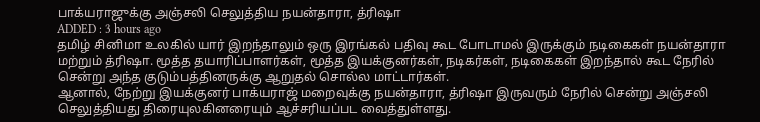பாக்யராஜுக்கு அஞ்சலி செலுத்திய நயன்தாரா, த்ரிஷா
ADDED : 3 hours ago
தமிழ் சினிமா உலகில் யார் இறந்தாலும் ஒரு இரங்கல் பதிவு கூட போடாமல் இருக்கும் நடிகைகள் நயன்தாரா மற்றும் த்ரிஷா. மூத்த தயாரிப்பாளர்கள், மூத்த இயக்குனர்கள், நடிகர்கள், நடிகைகள் இறந்தால் கூட நேரில் சென்று அந்த குடும்பத்தினருக்கு ஆறுதல் சொல்ல மாட்டார்கள்.
ஆனால், நேற்று இயக்குனர் பாக்யராஜ் மறைவுக்கு நயன்தாரா, த்ரிஷா இருவரும் நேரில் சென்று அஞ்சலி செலுத்தியது திரையுலகினரையும் ஆச்சரியப்பட வைத்துள்ளது.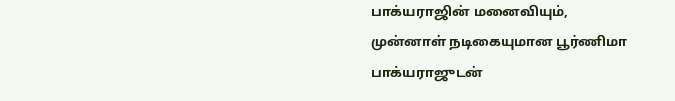பாக்யராஜின் மனைவியும், முன்னாள் நடிகையுமான பூர்ணிமா பாக்யராஜுடன்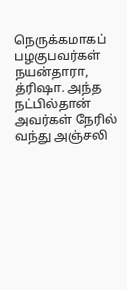நெருக்கமாகப் பழகுபவர்கள் நயன்தாரா, த்ரிஷா. அந்த நட்பில்தான் அவர்கள் நேரில் வந்து அஞ்சலி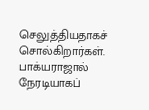செலுத்தியதாகச் சொல்கிறார்கள்.
பாக்யராஜால் நேரடியாகப்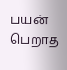பயன் பெறாத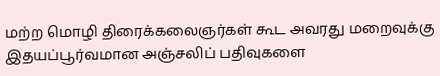மற்ற மொழி திரைக்கலைஞர்கள் கூட அவரது மறைவுக்கு இதயப்பூர்வமான அஞ்சலிப் பதிவுகளை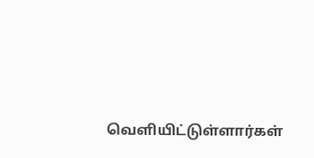வெளியிட்டுள்ளார்கள்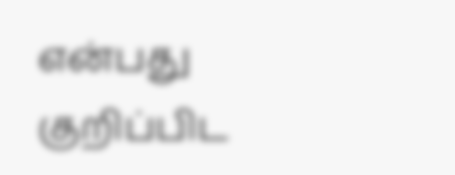என்பது குறிப்பிட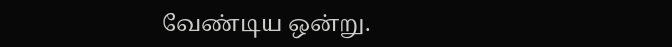வேண்டிய ஒன்று.